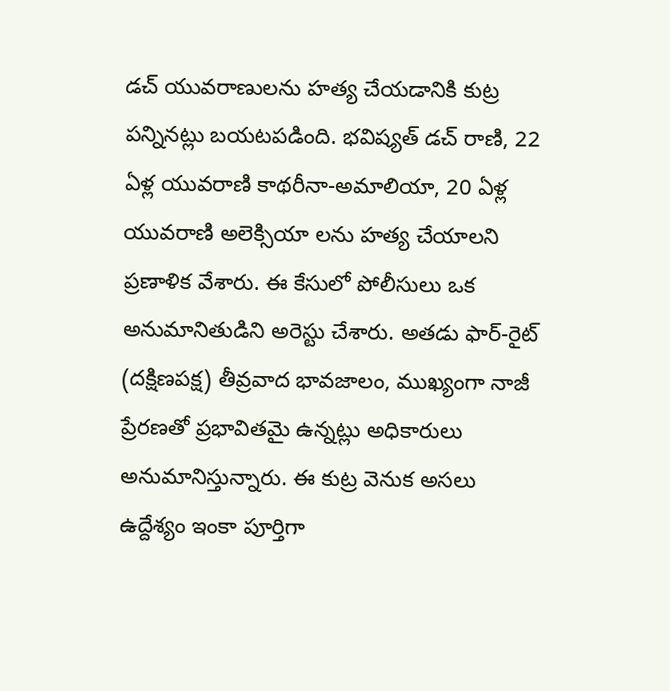డచ్ యువరాణులను హత్య చేయడానికి కుట్ర పన్నినట్లు బయటపడింది. భవిష్యత్ డచ్ రాణి, 22 ఏళ్ల యువరాణి కాథరీనా-అమాలియా, 20 ఏళ్ల యువరాణి అలెక్సియా లను హత్య చేయాలని ప్రణాళిక వేశారు. ఈ కేసులో పోలీసులు ఒక అనుమానితుడిని అరెస్టు చేశారు. అతడు ఫార్-రైట్ (దక్షిణపక్ష) తీవ్రవాద భావజాలం, ముఖ్యంగా నాజీ ప్రేరణతో ప్రభావితమై ఉన్నట్లు అధికారులు అనుమానిస్తున్నారు. ఈ కుట్ర వెనుక అసలు ఉద్దేశ్యం ఇంకా పూర్తిగా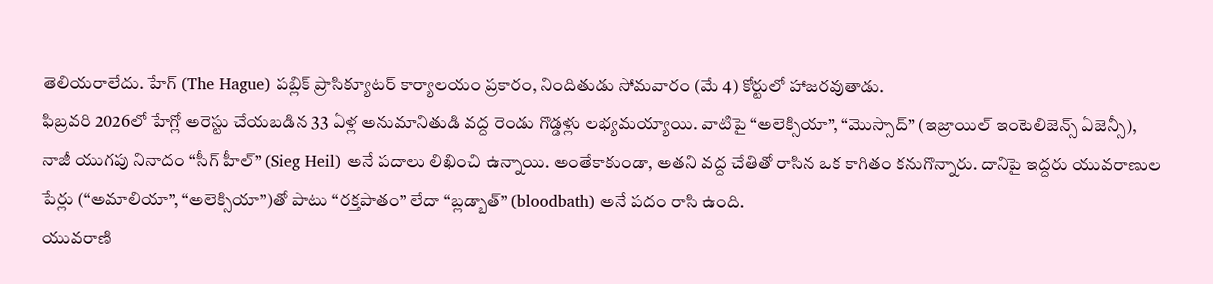తెలియరాలేదు. హేగ్ (The Hague) పబ్లిక్ ప్రాసిక్యూటర్ కార్యాలయం ప్రకారం, నిందితుడు సోమవారం (మే 4) కోర్టులో హాజరవుతాడు.
ఫిబ్రవరి 2026లో హేగ్లో అరెస్టు చేయబడిన 33 ఏళ్ల అనుమానితుడి వద్ద రెండు గొడ్డళ్లు లభ్యమయ్యాయి. వాటిపై “అలెక్సియా”, “మొస్సాద్” (ఇజ్రాయిల్ ఇంటెలిజెన్స్ ఏజెన్సీ), నాజీ యుగపు నినాదం “సీగ్ హీల్” (Sieg Heil) అనే పదాలు లిఖించి ఉన్నాయి. అంతేకాకుండా, అతని వద్ద చేతితో రాసిన ఒక కాగితం కనుగొన్నారు. దానిపై ఇద్దరు యువరాణుల పేర్లు (“అమాలియా”, “అలెక్సియా”)తో పాటు “రక్తపాతం” లేదా “బ్లడ్బాత్” (bloodbath) అనే పదం రాసి ఉంది.
యువరాణి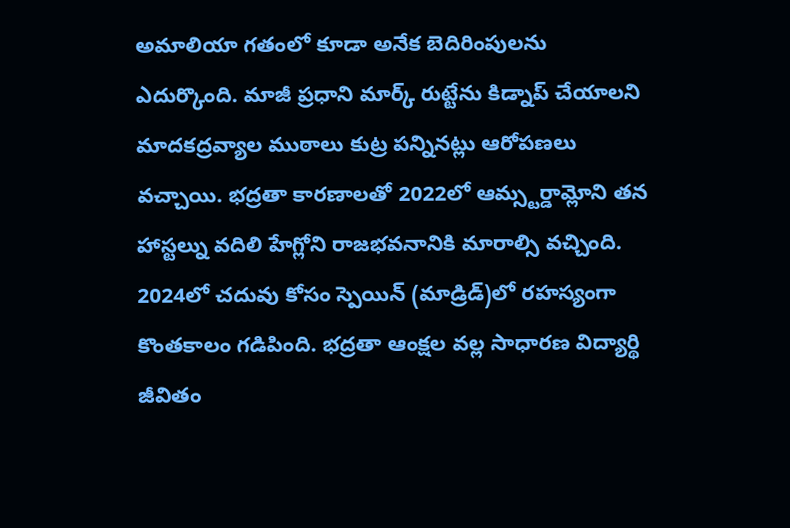అమాలియా గతంలో కూడా అనేక బెదిరింపులను ఎదుర్కొంది. మాజీ ప్రధాని మార్క్ రుట్టేను కిడ్నాప్ చేయాలని మాదకద్రవ్యాల ముఠాలు కుట్ర పన్నినట్లు ఆరోపణలు వచ్చాయి. భద్రతా కారణాలతో 2022లో ఆమ్స్టర్డామ్లోని తన హాస్టల్ను వదిలి హేగ్లోని రాజభవనానికి మారాల్సి వచ్చింది. 2024లో చదువు కోసం స్పెయిన్ (మాడ్రిడ్)లో రహస్యంగా కొంతకాలం గడిపింది. భద్రతా ఆంక్షల వల్ల సాధారణ విద్యార్థి జీవితం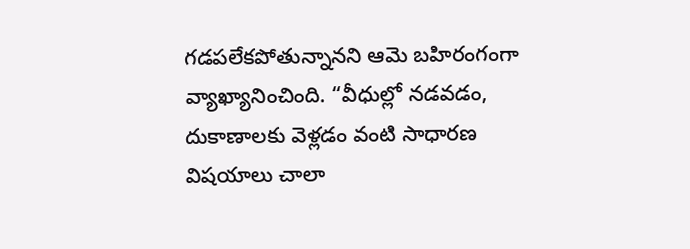గడపలేకపోతున్నానని ఆమె బహిరంగంగా వ్యాఖ్యానించింది. “వీధుల్లో నడవడం, దుకాణాలకు వెళ్లడం వంటి సాధారణ విషయాలు చాలా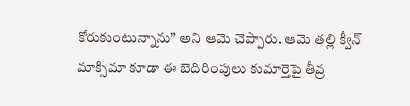కోరుకుంటున్నాను” అని ఆమె చెప్పారు. ఆమె తల్లి క్వీన్ మాక్సిమా కూడా ఈ బెదిరింపులు కుమార్తెపై తీవ్ర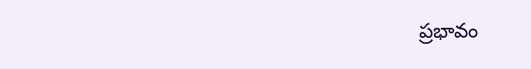ప్రభావం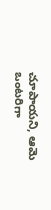చూపాయని, ఆమె ఒంటరిగా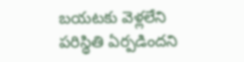బయటకు వెళ్లలేని పరిస్థితి ఏర్పడిందని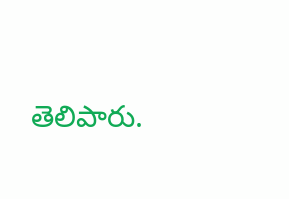తెలిపారు.